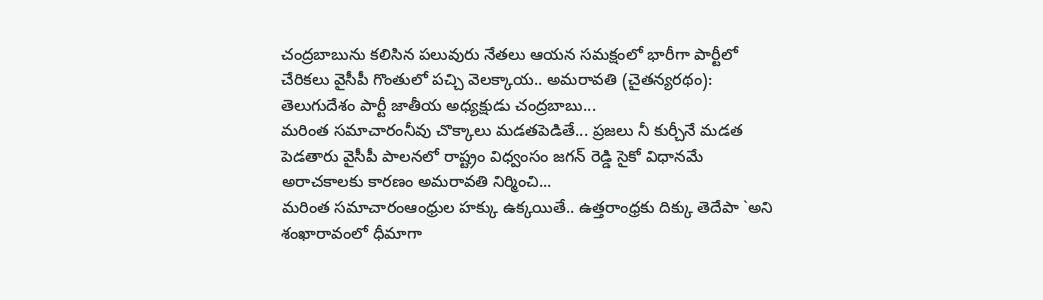చంద్రబాబును కలిసిన పలువురు నేతలు ఆయన సమక్షంలో భారీగా పార్టీలో చేరికలు వైసీపీ గొంతులో పచ్చి వెలక్కాయ.. అమరావతి (చైతన్యరథం): తెలుగుదేశం పార్టీ జాతీయ అధ్యక్షుడు చంద్రబాబు...
మరింత సమాచారంనీవు చొక్కాలు మడతపెడితే... ప్రజలు నీ కుర్చీనే మడత పెడతారు వైసీపీ పాలనలో రాష్ట్రం విధ్వంసం జగన్ రెడ్డి సైకో విధానమే అరాచకాలకు కారణం అమరావతి నిర్మించి...
మరింత సమాచారంఆంధ్రుల హక్కు ఉక్కయితే.. ఉత్తరాంధ్రకు దిక్కు తెదేపా `అని శంఖారావంలో ధీమాగా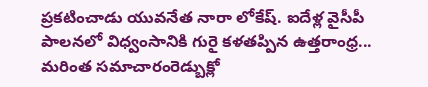ప్రకటించాడు యువనేత నారా లోకేష్. ఐదేళ్ల వైసీపీ పాలనలో విధ్వంసానికి గురై కళతప్పిన ఉత్తరాంధ్ర...
మరింత సమాచారంరెడ్బుక్లో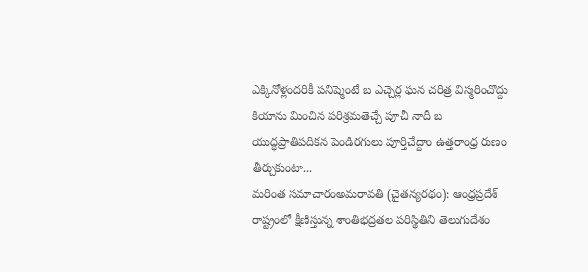ఎక్కినోళ్లందరికీ పనిష్మెంటే బ ఎచ్చెర్ల ఘన చరిత్ర విస్మరించొద్దు కియాను మించిన పరిశ్రమతెచ్చే పూచీ నాదీ బ యుద్ధప్రాతిపదికన పెండిరగులు పూర్తిచేద్దాం ఉత్తరాంధ్ర రుణం తీర్చుకుంటా...
మరింత సమాచారంఅమరావతి (చైతన్యరథం): ఆంధ్రప్రదేశ్ రాష్ట్రంలో క్షీణిస్తున్న శాంతిభద్రతల పరిస్థితిని తెలుగుదేశం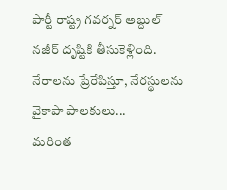పార్టీ రాష్ట్ర గవర్నర్ అబ్దుల్ నజీర్ దృష్టికి తీసుకెళ్లింది. నేరాలను ప్రేరేపిస్తూ, నేరస్థులను వైకాపా పాలకులు...
మరింత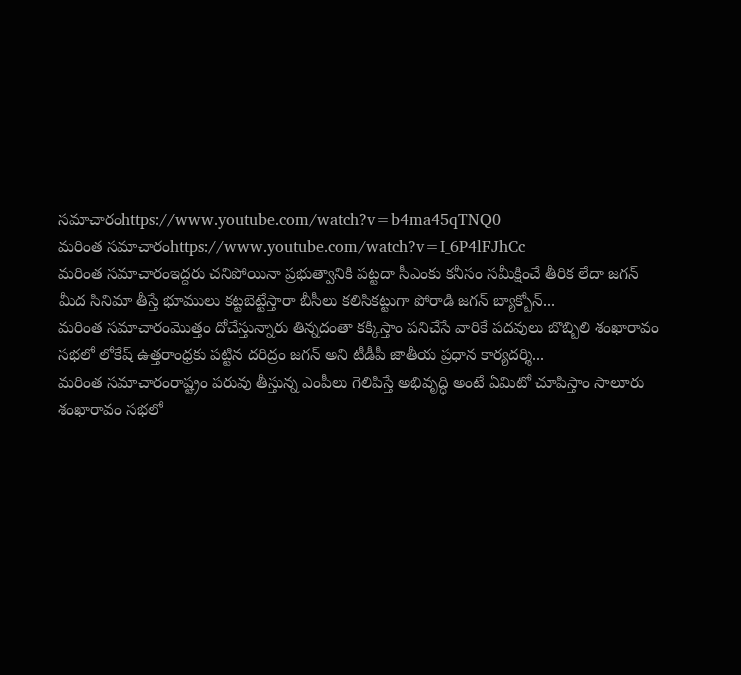సమాచారంhttps://www.youtube.com/watch?v=b4ma45qTNQ0
మరింత సమాచారంhttps://www.youtube.com/watch?v=I_6P4lFJhCc
మరింత సమాచారంఇద్దరు చనిపోయినా ప్రభుత్వానికి పట్టదా సీఎంకు కనీసం సమీక్షించే తీరిక లేదా జగన్ మీద సినిమా తీస్తే భూములు కట్టబెట్టేస్తారా బీసీలు కలిసికట్టుగా పోరాడి జగన్ బ్యాక్బోన్...
మరింత సమాచారంమొత్తం దోచేస్తున్నారు తిన్నదంతా కక్కిస్తాం పనిచేసే వారికే పదవులు బొబ్బిలి శంఖారావం సభలో లోకేష్ ఉత్తరాంధ్రకు పట్టిన దరిద్రం జగన్ అని టీడీపీ జాతీయ ప్రధాన కార్యదర్శి...
మరింత సమాచారంరాష్ట్రం పరువు తీస్తున్న ఎంపీలు గెలిపిస్తే అభివృద్ధి అంటే ఏమిటో చూపిస్తాం సాలూరు శంఖారావం సభలో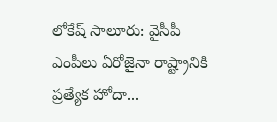లోకేష్ సాలూరు: వైసీపీ ఎంపీలు ఏరోజైనా రాష్ట్రానికి ప్రత్యేక హోదా...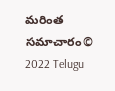మరింత సమాచారం© 2022 Telugu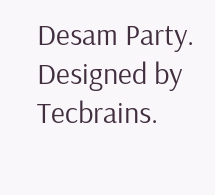Desam Party. Designed by Tecbrains.